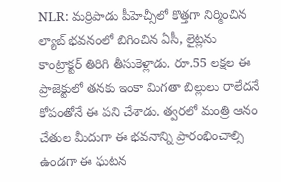NLR: మర్రిపాడు పీహెచ్సీలో కొత్తగా నిర్మించిన ల్యాబ్ భవనంలో బిగించిన ఏసీ, లైట్లను కాంట్రాక్టర్ తిరిగి తీసుకెళ్లాడు. రూ.55 లక్షల ఈ ప్రాజెక్టులో తనకు ఇంకా మిగతా బిల్లులు రాలేదనే కోపంతోనే ఈ పని చేశాడు. త్వరలో మంత్రి ఆనం చేతుల మీదుగా ఈ భవనాన్ని ప్రారంభించాల్సి ఉండగా ఈ ఘటన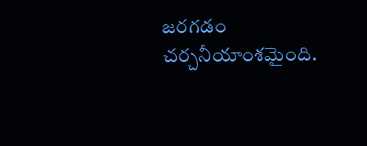జరగడం చర్చనీయాంశమైంది.